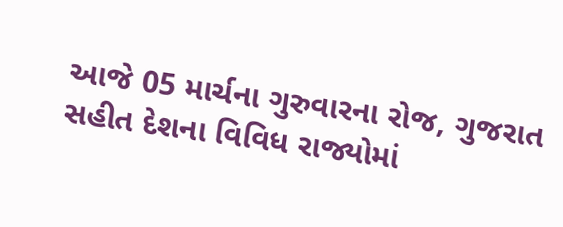આજે 05 માર્ચના ગુરુવારના રોજ, ગુજરાત સહીત દેશના વિવિધ રાજ્યોમાં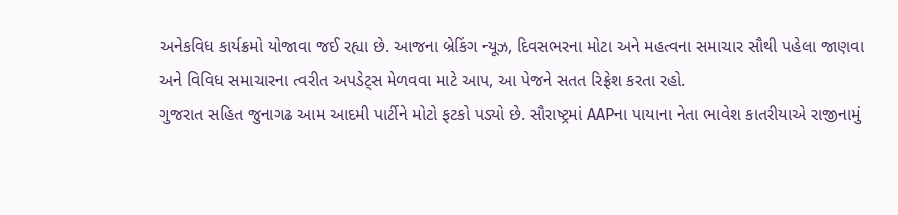અનેકવિધ કાર્યક્રમો યોજાવા જઈ રહ્યા છે. આજના બ્રેકિંગ ન્યૂઝ, દિવસભરના મોટા અને મહત્વના સમાચાર સૌથી પહેલા જાણવા અને વિવિધ સમાચારના ત્વરીત અપડેટ્સ મેળવવા માટે આપ, આ પેજને સતત રિફ્રેશ કરતા રહો.
ગુજરાત સહિત જુનાગઢ આમ આદમી પાર્ટીને મોટો ફટકો પડ્યો છે. સૌરાષ્ટ્રમાં AAPના પાયાના નેતા ભાવેશ કાતરીયાએ રાજીનામું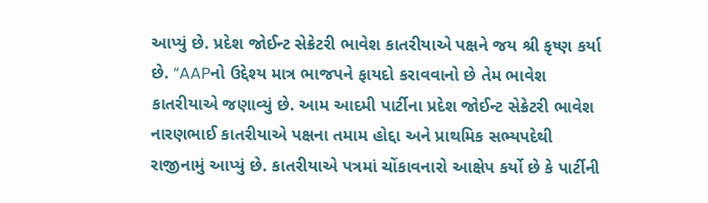આપ્યું છે. પ્રદેશ જોઈન્ટ સેક્રેટરી ભાવેશ કાતરીયાએ પક્ષને જય શ્રી કૃષ્ણ કર્યા છે. “AAPનો ઉદ્દેશ્ય માત્ર ભાજપને ફાયદો કરાવવાનો છે તેમ ભાવેશ કાતરીયાએ જણાવ્યું છે. આમ આદમી પાર્ટીના પ્રદેશ જોઈન્ટ સેક્રેટરી ભાવેશ નારણભાઈ કાતરીયાએ પક્ષના તમામ હોદ્દા અને પ્રાથમિક સભ્યપદેથી રાજીનામું આપ્યું છે. કાતરીયાએ પત્રમાં ચોંકાવનારો આક્ષેપ કર્યો છે કે પાર્ટીની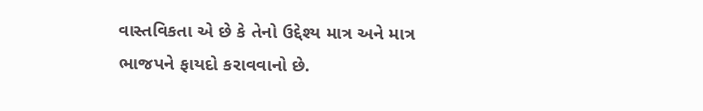વાસ્તવિકતા એ છે કે તેનો ઉદ્દેશ્ય માત્ર અને માત્ર ભાજપને ફાયદો કરાવવાનો છે.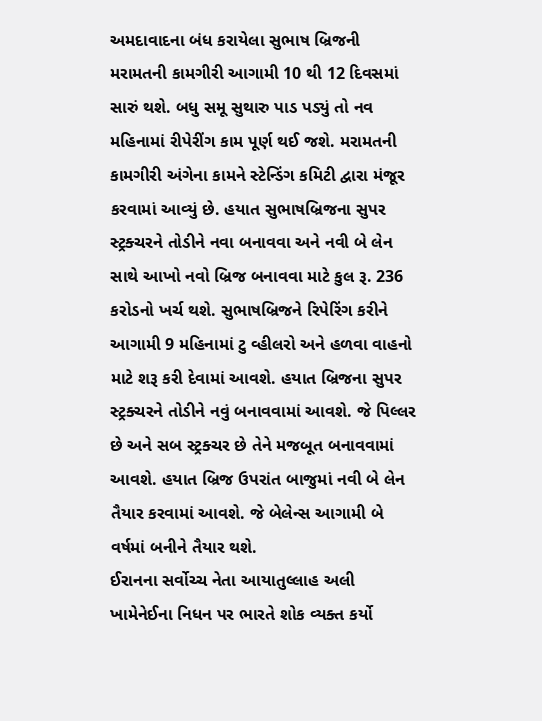અમદાવાદના બંધ કરાયેલા સુભાષ બ્રિજની મરામતની કામગીરી આગામી 10 થી 12 દિવસમાં સારું થશે. બધુ સમૂ સુથારુ પાડ પડ્યું તો નવ મહિનામાં રીપેરીંગ કામ પૂર્ણ થઈ જશે. મરામતની કામગીરી અંગેના કામને સ્ટેન્ડિંગ કમિટી દ્વારા મંજૂર કરવામાં આવ્યું છે. હયાત સુભાષબ્રિજના સુપર સ્ટ્રક્ચરને તોડીને નવા બનાવવા અને નવી બે લેન સાથે આખો નવો બ્રિજ બનાવવા માટે કુલ રૂ. 236 કરોડનો ખર્ચ થશે. સુભાષબ્રિજને રિપેરિંગ કરીને આગામી 9 મહિનામાં ટુ વ્હીલરો અને હળવા વાહનો માટે શરૂ કરી દેવામાં આવશે. હયાત બ્રિજના સુપર સ્ટ્રક્ચરને તોડીને નવું બનાવવામાં આવશે. જે પિલ્લર છે અને સબ સ્ટ્રક્ચર છે તેને મજબૂત બનાવવામાં આવશે. હયાત બ્રિજ ઉપરાંત બાજુમાં નવી બે લેન તૈયાર કરવામાં આવશે. જે બેલેન્સ આગામી બે વર્ષમાં બનીને તૈયાર થશે.
ઈરાનના સર્વોચ્ચ નેતા આયાતુલ્લાહ અલી ખામેનેઈના નિધન પર ભારતે શોક વ્યક્ત કર્યો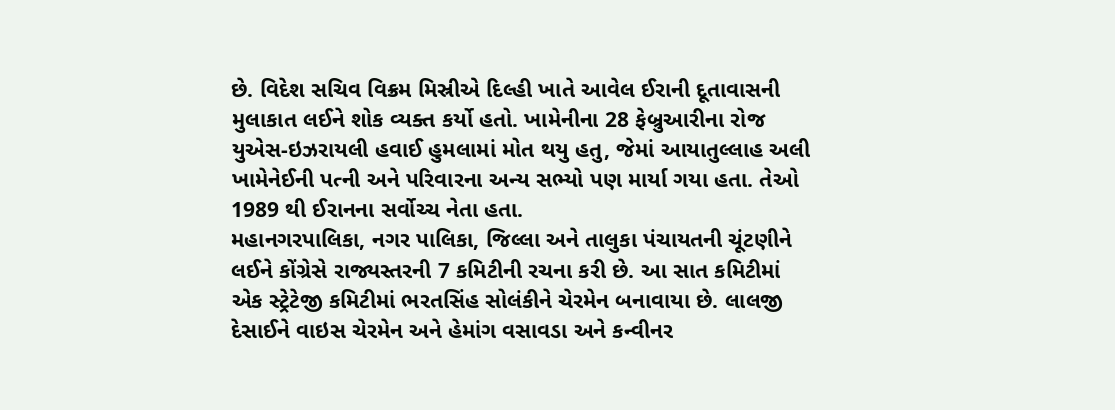છે. વિદેશ સચિવ વિક્રમ મિસ્રીએ દિલ્હી ખાતે આવેલ ઈરાની દૂતાવાસની મુલાકાત લઈને શોક વ્યક્ત કર્યો હતો. ખામેનીના 28 ફેબ્રુઆરીના રોજ યુએસ-ઇઝરાયલી હવાઈ હુમલામાં મોત થયુ હતુ, જેમાં આયાતુલ્લાહ અલી ખામેનેઈની પત્ની અને પરિવારના અન્ય સભ્યો પણ માર્યા ગયા હતા. તેઓ 1989 થી ઈરાનના સર્વોચ્ચ નેતા હતા.
મહાનગરપાલિકા, નગર પાલિકા, જિલ્લા અને તાલુકા પંચાયતની ચૂંટણીને લઈને કોંગ્રેસે રાજ્યસ્તરની 7 કમિટીની રચના કરી છે. આ સાત કમિટીમાં એક સ્ટ્રેટેજી કમિટીમાં ભરતસિંહ સોલંકીને ચેરમેન બનાવાયા છે. લાલજી દેસાઈને વાઇસ ચેરમેન અને હેમાંગ વસાવડા અને કન્વીનર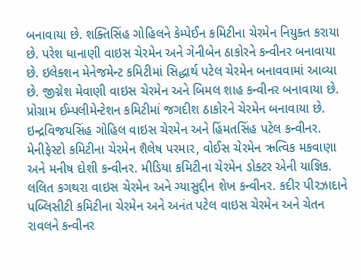બનાવાયા છે. શક્તિસિંહ ગોહિલને કેમ્પેઈન કમિટીના ચેરમેન નિયુક્ત કરાયા છે. પરેશ ધાનાણી વાઇસ ચેરમેન અને ગેનીબેન ઠાકોરને કન્વીનર બનાવાયા છે. ઇલેક્શન મેનેજમેન્ટ કમિટીમાં સિદ્ધાર્થ પટેલ ચેરમેન બનાવવામાં આવ્યા છે. જીગ્નેશ મેવાણી વાઇસ ચેરમેન અને બિમલ શાહ કન્વીનર બનાવાયા છે. પ્રોગ્રામ ઈમ્પલીમેન્ટેશન કમિટીમાં જગદીશ ઠાકોરને ચેરમેન બનાવાયા છે. ઇન્દ્રવિજયસિંહ ગોહિલ વાઇસ ચેરમેન અને હિંમતસિંહ પટેલ કન્વીનર. મેનીફેસ્ટો કમિટીના ચેરમેન શૈલેષ પરમાર, વોઈસ ચેરમેન ઋત્વિક મકવાણા અને મનીષ દોશી કન્વીનર. મીડિયા કમિટીના ચેરમેન ડોક્ટર એની યાજ્ઞિક. લલિત કગથરા વાઇસ ચેરમેન અને ગ્યાસુદ્દીન શેખ કન્વીનર. કદીર પીરઝાદાને પબ્લિસીટી કમિટીના ચેરમેન અને અનંત પટેલ વાઇસ ચેરમેન અને ચેતન રાવલને કન્વીનર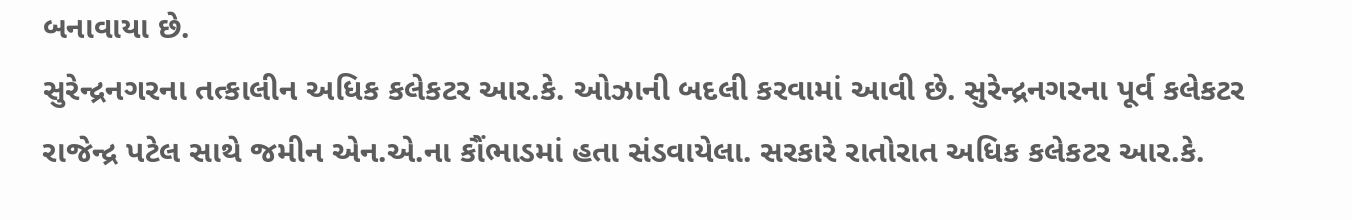બનાવાયા છે.
સુરેન્દ્રનગરના તત્કાલીન અધિક કલેકટર આર.કે. ઓઝાની બદલી કરવામાં આવી છે. સુરેન્દ્રનગરના પૂર્વ કલેકટર રાજેન્દ્ર પટેલ સાથે જમીન એન.એ.ના કૌંભાડમાં હતા સંડવાયેલા. સરકારે રાતોરાત અધિક કલેકટર આર.કે.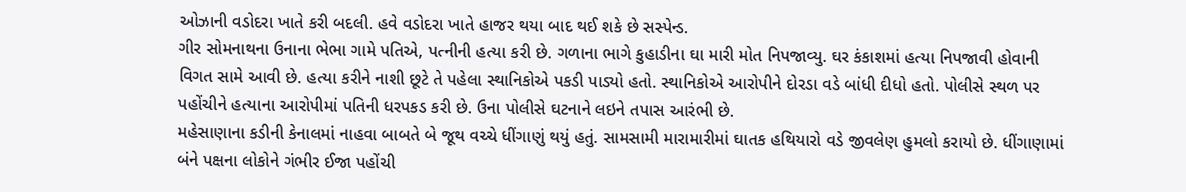ઓઝાની વડોદરા ખાતે કરી બદલી. હવે વડોદરા ખાતે હાજર થયા બાદ થઈ શકે છે સસ્પેન્ડ.
ગીર સોમનાથના ઉનાના ભેભા ગામે પતિએ, પત્નીની હત્યા કરી છે. ગળાના ભાગે કુહાડીના ઘા મારી મોત નિપજાવ્યુ. ઘર કંકાશમાં હત્યા નિપજાવી હોવાની વિગત સામે આવી છે. હત્યા કરીને નાશી છૂટે તે પહેલા સ્થાનિકોએ પકડી પાડ્યો હતો. સ્થાનિકોએ આરોપીને દોરડા વડે બાંધી દીધો હતો. પોલીસે સ્થળ પર પહોંચીને હત્યાના આરોપીમાં પતિની ધરપકડ કરી છે. ઉના પોલીસે ઘટનાને લઇને તપાસ આરંભી છે.
મહેસાણાના કડીની કેનાલમાં નાહવા બાબતે બે જૂથ વચ્ચે ધીંગાણું થયું હતું. સામસામી મારામારીમાં ઘાતક હથિયારો વડે જીવલેણ હુમલો કરાયો છે. ધીંગાણામાં બંને પક્ષના લોકોને ગંભીર ઈજા પહોંચી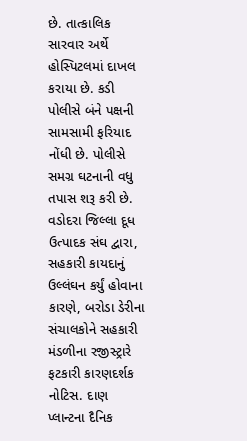છે. તાત્કાલિક સારવાર અર્થે હોસ્પિટલમાં દાખલ કરાયા છે. કડી પોલીસે બંને પક્ષની સામસામી ફરિયાદ નોંધી છે. પોલીસે સમગ્ર ઘટનાની વધુ તપાસ શરૂ કરી છે.
વડોદરા જિલ્લા દૂધ ઉત્પાદક સંઘ દ્વારા, સહકારી કાયદાનું ઉલ્લંઘન કર્યું હોવાના કારણે, બરોડા ડેરીના સંચાલકોને સહકારી મંડળીના રજીસ્ટ્રારે ફટકારી કારણદર્શક નોટિસ. દાણ પ્લાન્ટના દૈનિક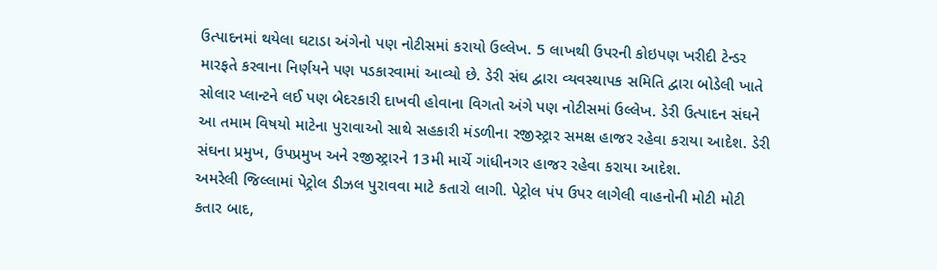ઉત્પાદનમાં થયેલા ઘટાડા અંગેનો પણ નોટીસમાં કરાયો ઉલ્લેખ. 5 લાખથી ઉપરની કોઇપણ ખરીદી ટેન્ડર મારફતે કરવાના નિર્ણયને પણ પડકારવામાં આવ્યો છે. ડેરી સંઘ દ્વારા વ્યવસ્થાપક સમિતિ દ્વારા બોડેલી ખાતે સોલાર પ્લાન્ટને લઈ પણ બેદરકારી દાખવી હોવાના વિગતો અંગે પણ નોટીસમાં ઉલ્લેખ. ડેરી ઉત્પાદન સંઘને આ તમામ વિષયો માટેના પુરાવાઓ સાથે સહકારી મંડળીના રજીસ્ટ્રાર સમક્ષ હાજર રહેવા કરાયા આદેશ. ડેરી સંઘના પ્રમુખ, ઉપપ્રમુખ અને રજીસ્ટ્રારને 13મી માર્ચે ગાંધીનગર હાજર રહેવા કરાયા આદેશ.
અમરેલી જિલ્લામાં પેટ્રોલ ડીઝલ પુરાવવા માટે કતારો લાગી. પેટ્રોલ પંપ ઉપર લાગેલી વાહનોની મોટી મોટી કતાર બાદ,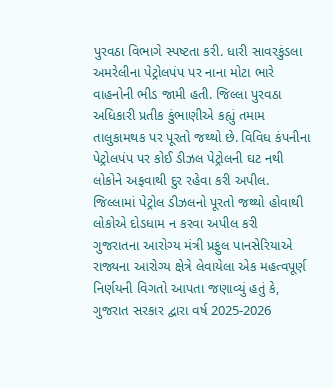પુરવઠા વિભાગે સ્પષ્ટતા કરી. ધારી સાવરકુંડલા અમરેલીના પેટ્રોલપંપ પર નાના મોટા ભારે વાહનોની ભીડ જામી હતી. જિલ્લા પુરવઠા અધિકારી પ્રતીક કુંભાણીએ કહ્યું તમામ તાલુકામથક પર પૂરતો જથ્થો છે. વિવિધ કંપનીના પેટ્રોલપંપ પર કોઈ ડીઝલ પેટ્રોલની ઘટ નથી લોકોને અફવાથી દુર રહેવા કરી અપીલ. જિલ્લામાં પેટ્રોલ ડીઝલનો પૂરતો જથ્થો હોવાથી લોકોએ દોડધામ ન કરવા અપીલ કરી
ગુજરાતના આરોગ્ય મંત્રી પ્રફુલ પાનસેરિયાએ રાજ્યના આરોગ્ય ક્ષેત્રે લેવાયેલા એક મહત્વપૂર્ણ નિર્ણયની વિગતો આપતા જણાવ્યું હતું કે, ગુજરાત સરકાર દ્વારા વર્ષ 2025-2026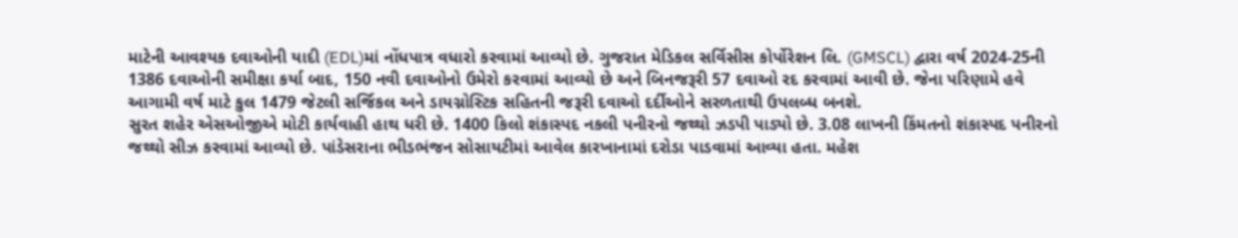માટેની આવશ્યક દવાઓની યાદી (EDL)માં નોંધપાત્ર વધારો કરવામાં આવ્યો છે. ગુજરાત મેડિકલ સર્વિસીસ કોર્પોરેશન લિ. (GMSCL) દ્વારા વર્ષ 2024-25ની 1386 દવાઓની સમીક્ષા કર્યા બાદ, 150 નવી દવાઓનો ઉમેરો કરવામાં આવ્યો છે અને બિનજરૂરી 57 દવાઓ રદ કરવામાં આવી છે. જેના પરિણામે હવે આગામી વર્ષ માટે કુલ 1479 જેટલી સર્જિકલ અને ડાયગ્નોસ્ટિક સહિતની જરૂરી દવાઓ દર્દીઓને સરળતાથી ઉપલબ્ધ બનશે.
સુરત શહેર એસઓજીએ મોટી કાર્યવાહી હાથ ધરી છે. 1400 કિલો શંકાસ્પદ નકલી પનીરનો જથ્થો ઝડપી પાડ્યો છે. 3.08 લાખની કિંમતનો શંકાસ્પદ પનીરનો જથ્થો સીઝ કરવામાં આવ્યો છે. પાંડેસરાના ભીડભંજન સોસાયટીમાં આવેલ કારખાનામાં દરોડા પાડવામાં આવ્યા હતા. મહેશ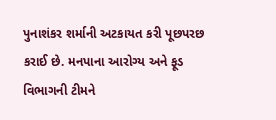પુનાશંકર શર્માની અટકાયત કરી પૂછપરછ કરાઈ છે. મનપાના આરોગ્ય અને ફૂડ વિભાગની ટીમને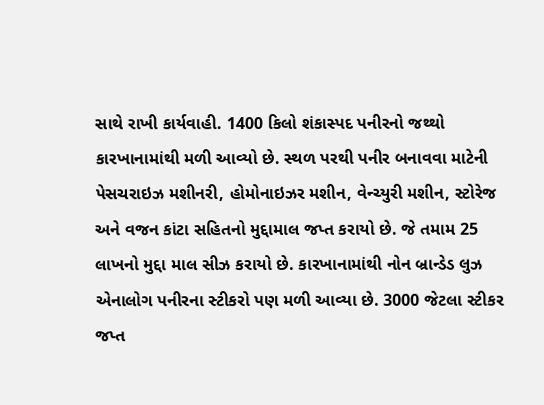સાથે રાખી કાર્યવાહી. 1400 કિલો શંકાસ્પદ પનીરનો જથ્થો કારખાનામાંથી મળી આવ્યો છે. સ્થળ પરથી પનીર બનાવવા માટેની પેસચરાઇઝ મશીનરી, હોમોનાઇઝર મશીન, વેન્ચ્યુરી મશીન, સ્ટોરેજ અને વજન કાંટા સહિતનો મુદ્દામાલ જપ્ત કરાયો છે. જે તમામ 25 લાખનો મુદ્દા માલ સીઝ કરાયો છે. કારખાનામાંથી નોન બ્રાન્ડેડ લુઝ એનાલોગ પનીરના સ્ટીકરો પણ મળી આવ્યા છે. 3000 જેટલા સ્ટીકર જપ્ત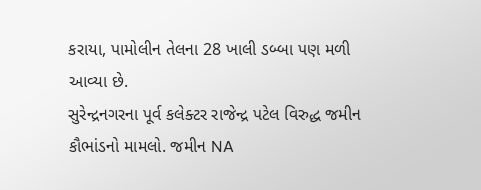કરાયા, પામોલીન તેલના 28 ખાલી ડબ્બા પણ મળી આવ્યા છે.
સુરેન્દ્રનગરના પૂર્વ કલેક્ટર રાજેન્દ્ર પટેલ વિરુદ્ધ જમીન કૌભાંડનો મામલો. જમીન NA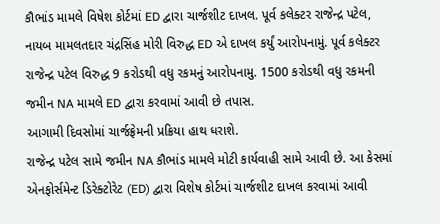કૌભાંડ મામલે વિષેશ કોર્ટમાં ED દ્વારા ચાર્જશીટ દાખલ. પૂર્વ કલેક્ટર રાજેન્દ્ર પટેલ, નાયબ મામલતદાર ચંદ્રસિંહ મોરી વિરુદ્ધ ED એ દાખલ કર્યું આરોપનામું. પૂર્વ કલેક્ટર રાજેન્દ્ર પટેલ વિરુદ્ધ 9 કરોડથી વધુ રકમનું આરોપનામુ. 1500 કરોડથી વધુ રકમની જમીન NA મામલે ED દ્વારા કરવામાં આવી છે તપાસ.
આગામી દિવસોમાં ચાર્જફ્રેમની પ્રક્રિયા હાથ ધરાશે.
રાજેન્દ્ર પટેલ સામે જમીન NA કૌભાંડ મામલે મોટી કાર્યવાહી સામે આવી છે. આ કેસમાં એનફોર્સમેન્ટ ડિરેક્ટોરેટ (ED) દ્વારા વિશેષ કોર્ટમાં ચાર્જશીટ દાખલ કરવામાં આવી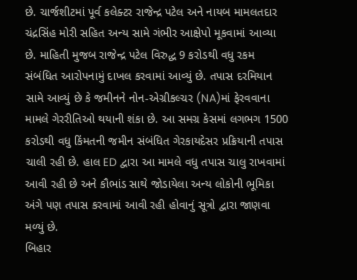છે. ચાર્જશીટમાં પૂર્વ કલેક્ટર રાજેન્દ્ર પટેલ અને નાયબ મામલતદાર ચંદ્રસિંહ મોરી સહિત અન્ય સામે ગંભીર આક્ષેપો મૂકવામાં આવ્યા છે. માહિતી મુજબ રાજેન્દ્ર પટેલ વિરુદ્ધ 9 કરોડથી વધુ રકમ સંબંધિત આરોપનામું દાખલ કરવામાં આવ્યું છે. તપાસ દરમિયાન સામે આવ્યું છે કે જમીનને નોન-એગ્રીકલ્ચર (NA)માં ફેરવવાના મામલે ગેરરીતિઓ થયાની શંકા છે. આ સમગ્ર કેસમાં લગભગ 1500 કરોડથી વધુ કિંમતની જમીન સંબંધિત ગેરકાયદેસર પ્રક્રિયાની તપાસ ચાલી રહી છે. હાલ ED દ્વારા આ મામલે વધુ તપાસ ચાલુ રાખવામાં આવી રહી છે અને કૌભાંડ સાથે જોડાયેલા અન્ય લોકોની ભૂમિકા અંગે પણ તપાસ કરવામાં આવી રહી હોવાનું સૂત્રો દ્વારા જાણવા મળ્યું છે.
બિહાર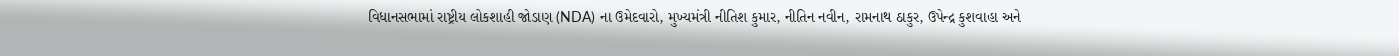વિધાનસભામાં રાષ્ટ્રીય લોકશાહી જોડાણ (NDA) ના ઉમેદવારો, મુખ્યમંત્રી નીતિશ કુમાર, નીતિન નવીન, રામનાથ ઠાકુર, ઉપેન્દ્ર કુશવાહા અને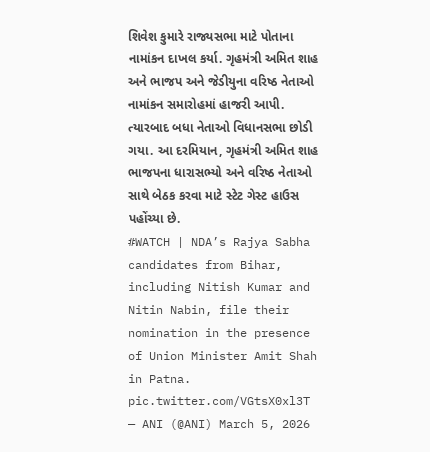શિવેશ કુમારે રાજ્યસભા માટે પોતાના નામાંકન દાખલ કર્યા. ગૃહમંત્રી અમિત શાહ અને ભાજપ અને જેડીયુના વરિષ્ઠ નેતાઓ નામાંકન સમારોહમાં હાજરી આપી. ત્યારબાદ બધા નેતાઓ વિધાનસભા છોડી ગયા. આ દરમિયાન, ગૃહમંત્રી અમિત શાહ ભાજપના ધારાસભ્યો અને વરિષ્ઠ નેતાઓ સાથે બેઠક કરવા માટે સ્ટેટ ગેસ્ટ હાઉસ પહોંચ્યા છે.
#WATCH | NDA’s Rajya Sabha candidates from Bihar, including Nitish Kumar and Nitin Nabin, file their nomination in the presence of Union Minister Amit Shah in Patna. pic.twitter.com/VGtsX0xl3T
— ANI (@ANI) March 5, 2026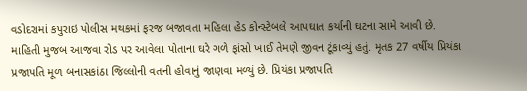વડોદરામાં કપુરાઇ પોલીસ મથકમાં ફરજ બજાવતા મહિલા હેડ કોન્સ્ટેબલે આપઘાત કર્યાની ઘટના સામે આવી છે. માહિતી મુજબ આજવા રોડ પર આવેલા પોતાના ઘરે ગળે ફાંસો ખાઈ તેમણે જીવન ટૂંકાવ્યું હતું. મૃતક 27 વર્ષીય પ્રિયંકા પ્રજાપતિ મૂળ બનાસકાંઠા જિલ્લોની વતની હોવાનું જાણવા મળ્યું છે. પ્રિયંકા પ્રજાપતિ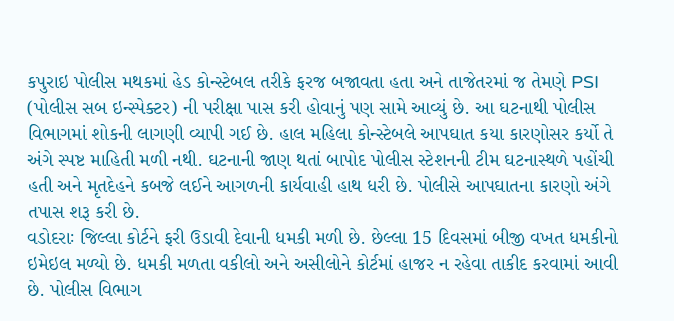કપુરાઇ પોલીસ મથકમાં હેડ કોન્સ્ટેબલ તરીકે ફરજ બજાવતા હતા અને તાજેતરમાં જ તેમણે PSI (પોલીસ સબ ઇન્સ્પેક્ટર) ની પરીક્ષા પાસ કરી હોવાનું પણ સામે આવ્યું છે. આ ઘટનાથી પોલીસ વિભાગમાં શોકની લાગણી વ્યાપી ગઈ છે. હાલ મહિલા કોન્સ્ટેબલે આપઘાત કયા કારણોસર કર્યો તે અંગે સ્પષ્ટ માહિતી મળી નથી. ઘટનાની જાણ થતાં બાપોદ પોલીસ સ્ટેશનની ટીમ ઘટનાસ્થળે પહોંચી હતી અને મૃતદેહને કબજે લઈને આગળની કાર્યવાહી હાથ ધરી છે. પોલીસે આપઘાતના કારણો અંગે તપાસ શરૂ કરી છે.
વડોદરાઃ જિલ્લા કોર્ટને ફરી ઉડાવી દેવાની ધમકી મળી છે. છેલ્લા 15 દિવસમાં બીજી વખત ધમકીનો ઇમેઇલ મળ્યો છે. ધમકી મળતા વકીલો અને અસીલોને કોર્ટમાં હાજર ન રહેવા તાકીદ કરવામાં આવી છે. પોલીસ વિભાગ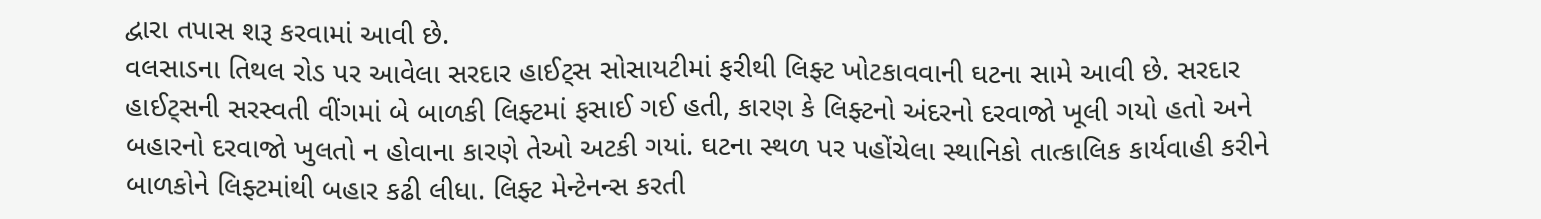દ્વારા તપાસ શરૂ કરવામાં આવી છે.
વલસાડના તિથલ રોડ પર આવેલા સરદાર હાઈટ્સ સોસાયટીમાં ફરીથી લિફ્ટ ખોટકાવવાની ઘટના સામે આવી છે. સરદાર હાઈટ્સની સરસ્વતી વીંગમાં બે બાળકી લિફ્ટમાં ફસાઈ ગઈ હતી, કારણ કે લિફ્ટનો અંદરનો દરવાજો ખૂલી ગયો હતો અને બહારનો દરવાજો ખુલતો ન હોવાના કારણે તેઓ અટકી ગયાં. ઘટના સ્થળ પર પહોંચેલા સ્થાનિકો તાત્કાલિક કાર્યવાહી કરીને બાળકોને લિફ્ટમાંથી બહાર કઢી લીધા. લિફ્ટ મેન્ટેનન્સ કરતી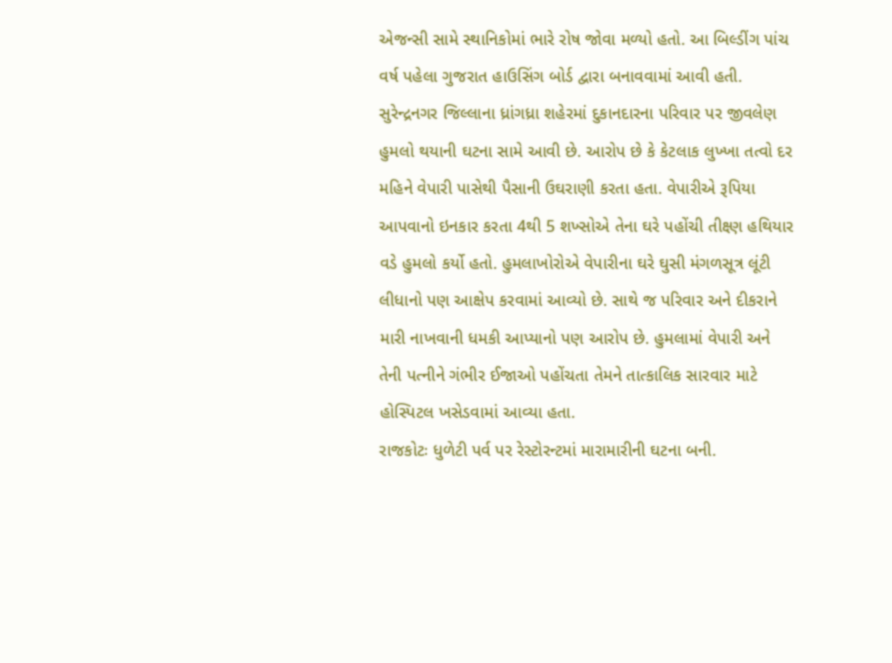એજન્સી સામે સ્થાનિકોમાં ભારે રોષ જોવા મળ્યો હતો. આ બિલ્ડીંગ પાંચ વર્ષ પહેલા ગુજરાત હાઉસિંગ બોર્ડ દ્વારા બનાવવામાં આવી હતી.
સુરેન્દ્રનગર જિલ્લાના ધ્રાંગધ્રા શહેરમાં દુકાનદારના પરિવાર પર જીવલેણ હુમલો થયાની ઘટના સામે આવી છે. આરોપ છે કે કેટલાક લુખ્ખા તત્વો દર મહિને વેપારી પાસેથી પૈસાની ઉઘરાણી કરતા હતા. વેપારીએ રૂપિયા આપવાનો ઇનકાર કરતા 4થી 5 શખ્સોએ તેના ઘરે પહોંચી તીક્ષ્ણ હથિયાર વડે હુમલો કર્યો હતો. હુમલાખોરોએ વેપારીના ઘરે ઘુસી મંગળસૂત્ર લૂંટી લીધાનો પણ આક્ષેપ કરવામાં આવ્યો છે. સાથે જ પરિવાર અને દીકરાને મારી નાખવાની ધમકી આપ્યાનો પણ આરોપ છે. હુમલામાં વેપારી અને તેની પત્નીને ગંભીર ઈજાઓ પહોંચતા તેમને તાત્કાલિક સારવાર માટે હોસ્પિટલ ખસેડવામાં આવ્યા હતા.
રાજકોટઃ ધુળેટી પર્વ પર રેસ્ટોરન્ટમાં મારામારીની ઘટના બની.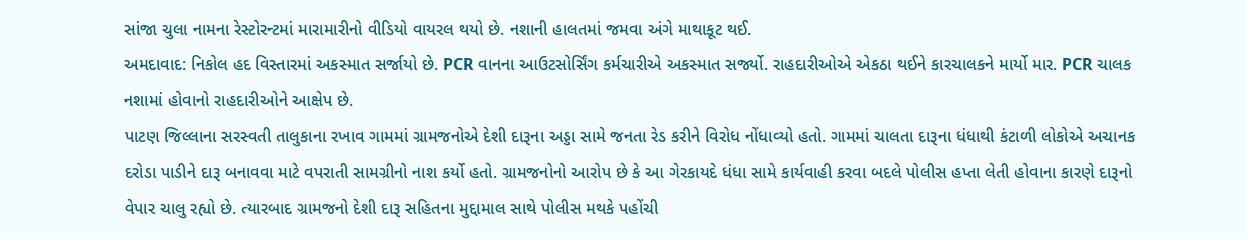સાંજા ચુલા નામના રેસ્ટોરન્ટમાં મારામારીનો વીડિયો વાયરલ થયો છે. નશાની હાલતમાં જમવા અંગે માથાકૂટ થઈ.
અમદાવાદ: નિકોલ હદ વિસ્તારમાં અકસ્માત સર્જાયો છે. PCR વાનના આઉટસોર્સિંગ કર્મચારીએ અકસ્માત સર્જ્યો. રાહદારીઓએ એકઠા થઈને કારચાલકને માર્યો માર. PCR ચાલક નશામાં હોવાનો રાહદારીઓને આક્ષેપ છે.
પાટણ જિલ્લાના સરસ્વતી તાલુકાના રખાવ ગામમાં ગ્રામજનોએ દેશી દારૂના અડ્ડા સામે જનતા રેડ કરીને વિરોધ નોંધાવ્યો હતો. ગામમાં ચાલતા દારૂના ધંધાથી કંટાળી લોકોએ અચાનક દરોડા પાડીને દારૂ બનાવવા માટે વપરાતી સામગ્રીનો નાશ કર્યો હતો. ગ્રામજનોનો આરોપ છે કે આ ગેરકાયદે ધંધા સામે કાર્યવાહી કરવા બદલે પોલીસ હપ્તા લેતી હોવાના કારણે દારૂનો વેપાર ચાલુ રહ્યો છે. ત્યારબાદ ગ્રામજનો દેશી દારૂ સહિતના મુદ્દામાલ સાથે પોલીસ મથકે પહોંચી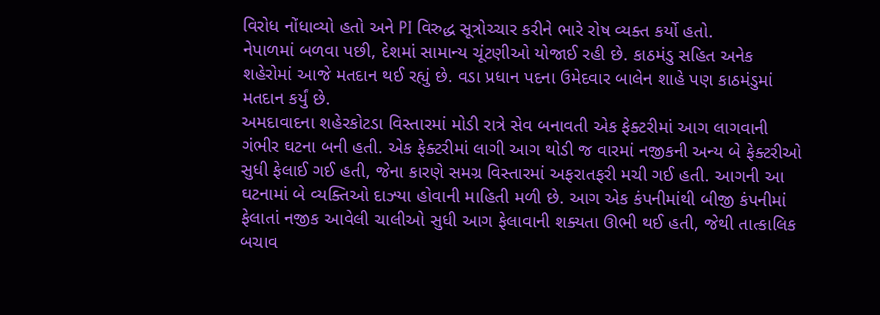વિરોધ નોંધાવ્યો હતો અને PI વિરુદ્ધ સૂત્રોચ્ચાર કરીને ભારે રોષ વ્યક્ત કર્યો હતો.
નેપાળમાં બળવા પછી, દેશમાં સામાન્ય ચૂંટણીઓ યોજાઈ રહી છે. કાઠમંડુ સહિત અનેક શહેરોમાં આજે મતદાન થઈ રહ્યું છે. વડા પ્રધાન પદના ઉમેદવાર બાલેન શાહે પણ કાઠમંડુમાં મતદાન કર્યું છે.
અમદાવાદના શહેરકોટડા વિસ્તારમાં મોડી રાત્રે સેવ બનાવતી એક ફેક્ટરીમાં આગ લાગવાની ગંભીર ઘટના બની હતી. એક ફેક્ટરીમાં લાગી આગ થોડી જ વારમાં નજીકની અન્ય બે ફેક્ટરીઓ સુધી ફેલાઈ ગઈ હતી, જેના કારણે સમગ્ર વિસ્તારમાં અફરાતફરી મચી ગઈ હતી. આગની આ ઘટનામાં બે વ્યક્તિઓ દાઝ્યા હોવાની માહિતી મળી છે. આગ એક કંપનીમાંથી બીજી કંપનીમાં ફેલાતાં નજીક આવેલી ચાલીઓ સુધી આગ ફેલાવાની શક્યતા ઊભી થઈ હતી, જેથી તાત્કાલિક બચાવ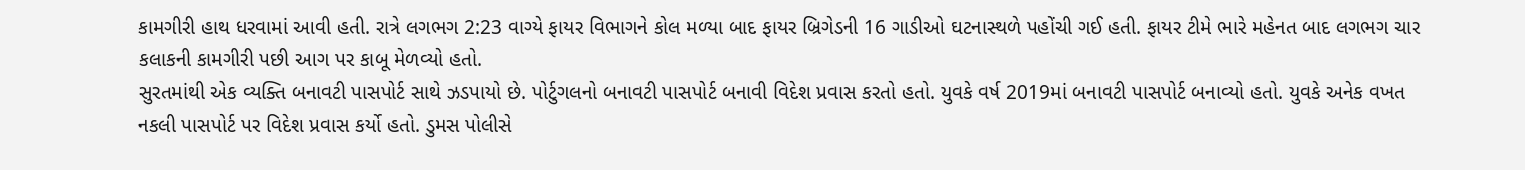કામગીરી હાથ ધરવામાં આવી હતી. રાત્રે લગભગ 2:23 વાગ્યે ફાયર વિભાગને કોલ મળ્યા બાદ ફાયર બ્રિગેડની 16 ગાડીઓ ઘટનાસ્થળે પહોંચી ગઈ હતી. ફાયર ટીમે ભારે મહેનત બાદ લગભગ ચાર કલાકની કામગીરી પછી આગ પર કાબૂ મેળવ્યો હતો.
સુરતમાંથી એક વ્યક્તિ બનાવટી પાસપોર્ટ સાથે ઝડપાયો છે. પોર્ટુગલનો બનાવટી પાસપોર્ટ બનાવી વિદેશ પ્રવાસ કરતો હતો. યુવકે વર્ષ 2019માં બનાવટી પાસપોર્ટ બનાવ્યો હતો. યુવકે અનેક વખત નકલી પાસપોર્ટ પર વિદેશ પ્રવાસ કર્યો હતો. ડુમસ પોલીસે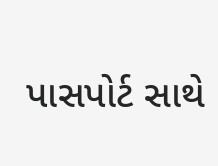પાસપોર્ટ સાથે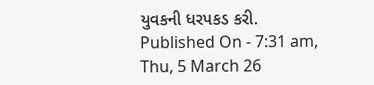યુવકની ધરપકડ કરી.
Published On - 7:31 am, Thu, 5 March 26